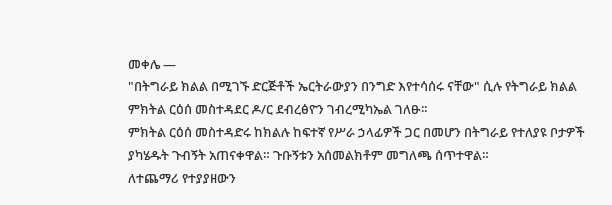መቀሌ —
"በትግራይ ክልል በሚገኙ ድርጅቶች ኤርትራውያን በንግድ እየተሳሰሩ ናቸው" ሲሉ የትግራይ ክልል ምክትል ርዕሰ መስተዳደር ዶ/ር ደብረፅዮን ገብረሚካኤል ገለፁ፡፡
ምክትል ርዕሰ መስተዳድሩ ከክልሉ ከፍተኛ የሥራ ኃላፊዎች ጋር በመሆን በትግራይ የተለያዩ ቦታዎች ያካሄዱት ጉብኝት አጠናቀዋል። ጉቡኝቱን አሰመልክቶም መግለጫ ሰጥተዋል።
ለተጨማሪ የተያያዘውን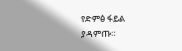የድምፅ ፋይል ያዳምጡ።